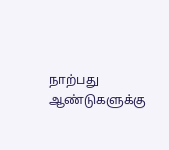நாற்பது ஆண்டுகளுக்கு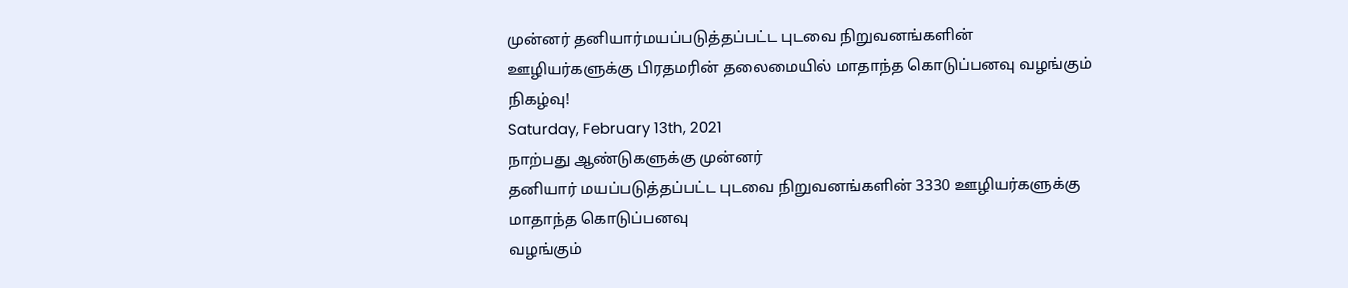முன்னர் தனியார்மயப்படுத்தப்பட்ட புடவை நிறுவனங்களின் ஊழியர்களுக்கு பிரதமரின் தலைமையில் மாதாந்த கொடுப்பனவு வழங்கும் நிகழ்வு!
Saturday, February 13th, 2021
நாற்பது ஆண்டுகளுக்கு முன்னர்
தனியார் மயப்படுத்தப்பட்ட புடவை நிறுவனங்களின் 3330 ஊழியர்களுக்கு மாதாந்த கொடுப்பனவு
வழங்கும்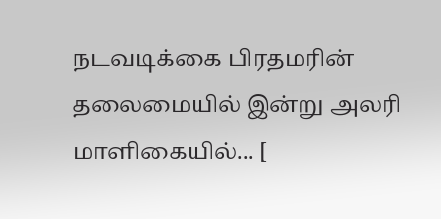நடவடிக்கை பிரதமரின் தலைமையில் இன்று அலரி மாளிகையில்... [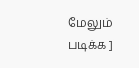மேலும் படிக்க ]